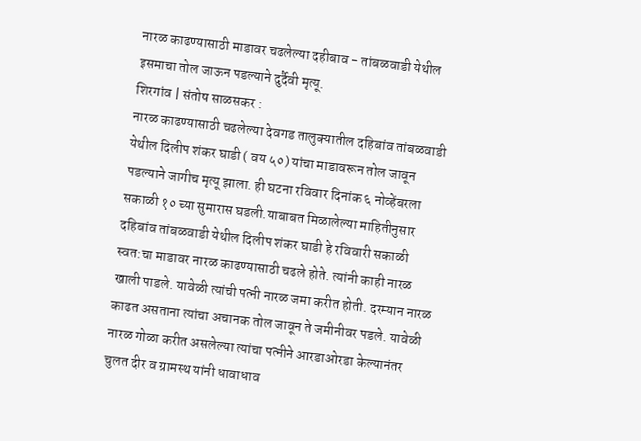नारळ काढण्यासाठी माडावर चढलेल्या दहीबाव - तांबळवाडी येथील इसमाचा तोल जाऊन पडल्याने दुर्दैवी मृत्यू.
शिरगांव | संतोष साळसकर :
नारळ काढण्यासाठी चढलेल्या देवगड तालुक्यातील दहिबांव तांबळवाडी येथील दिलीप शंकर घाडी ( वय ५०) यांचा माडावरून तोल जावून पडल्याने जागीच मृत्यू झाला. ही घटना रविवार दिनांक ६ नोव्हेंबरला सकाळी १० च्या सुमारास घडली.याबाबत मिळालेल्या माहितीनुसार दहिबांव तांबळवाडी येथील दिलीप शंकर घाडी हे रविवारी सकाळी स्वत:चा माडावर नारळ काढण्यासाठी चढले होते. त्यांनी काही नारळ खाली पाडले. यावेळी त्यांची पत्नी नारळ जमा करीत होती. दरम्यान नारळ काढत असताना त्यांचा अचानक तोल जावून ते जमीनीवर पडले. यावेळी नारळ गोळा करीत असलेल्या त्यांचा पत्नीने आरडाओरडा केल्यानंतर चुलत दीर व ग्रामस्थ यांनी धावाधाव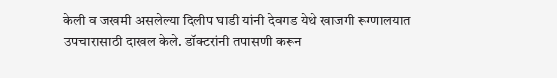केली व जखमी असलेल्या दिलीप घाडी यांनी देवगड येथे खाजगी रूग्णालयात उपचारासाठी दाखल केले. डॉक्टरांनी तपासणी करून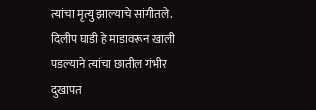त्यांचा मृत्यु झाल्याचे सांगीतले.
दिलीप घाडी हे माडावरून खाली पडल्याने त्यांचा छातील गंभीर दुखापत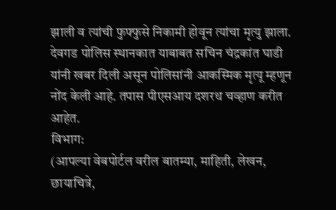झाली व त्यांची फुफ्फुसे निकामी होवून त्यांचा मृत्यु झाला. देवगड पोलिस स्थानकात याबाबत सचिन चंद्रकांत घाडी यांनी खबर दिली असून पोलिसांनी आकस्मिक मृत्यू म्हणून नोंद केली आहे. तपास पीएसआय दशरथ चव्हाण करीत आहेत.
विभाग:
(आपल्या वेबपोर्टल वरील बातम्या, माहिती, लेखन, छायाचित्रे,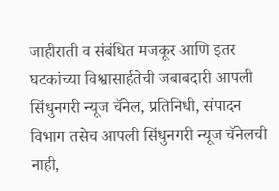जाहीराती व संबंधित मजकूर आणि इतर घटकांच्या विश्वासार्हतेची जबाबदारी आपली सिंधुनगरी न्यूज चॅनेल, प्रतिनिधी, संपादन विभाग तसेच आपली सिंधुनगरी न्यूज चॅनेलची नाही,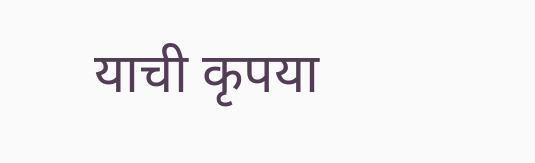याची कृपया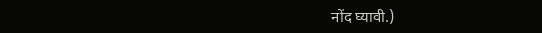नोंद घ्यावी.)